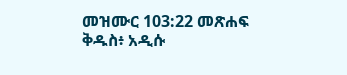መዝሙር 103:22 መጽሐፍ ቅዱስ፥ አዲሱ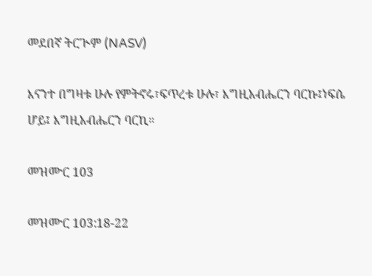መደበኛ ትርጒም (NASV)

እናንተ በግዛቱ ሁሉ የምትኖሩ፣ፍጥረቱ ሁሉ፣ እግዚአብሔርን ባርኩ፤ነፍሴ ሆይ፤ እግዚአብሔርን ባርኪ።

መዝሙር 103

መዝሙር 103:18-22